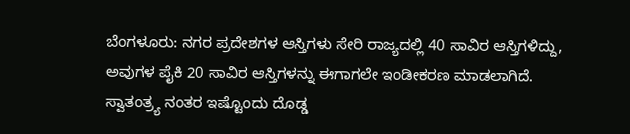ಬೆಂಗಳೂರು: ನಗರ ಪ್ರದೇಶಗಳ ಆಸ್ತಿಗಳು ಸೇರಿ ರಾಜ್ಯದಲ್ಲಿ 40 ಸಾವಿರ ಆಸ್ತಿಗಳಿದ್ದು, ಅವುಗಳ ಪೈಕಿ 20 ಸಾವಿರ ಆಸ್ತಿಗಳನ್ನು ಈಗಾಗಲೇ ಇಂಡೀಕರಣ ಮಾಡಲಾಗಿದೆ. ಸ್ವಾತಂತ್ರ್ಯ ನಂತರ ಇಷ್ಟೊಂದು ದೊಡ್ಡ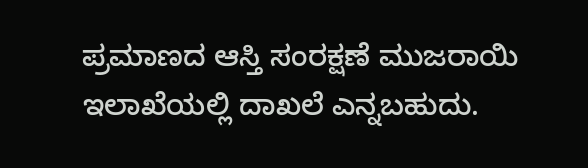ಪ್ರಮಾಣದ ಆಸ್ತಿ ಸಂರಕ್ಷಣೆ ಮುಜರಾಯಿ ಇಲಾಖೆಯಲ್ಲಿ ದಾಖಲೆ ಎನ್ನಬಹುದು.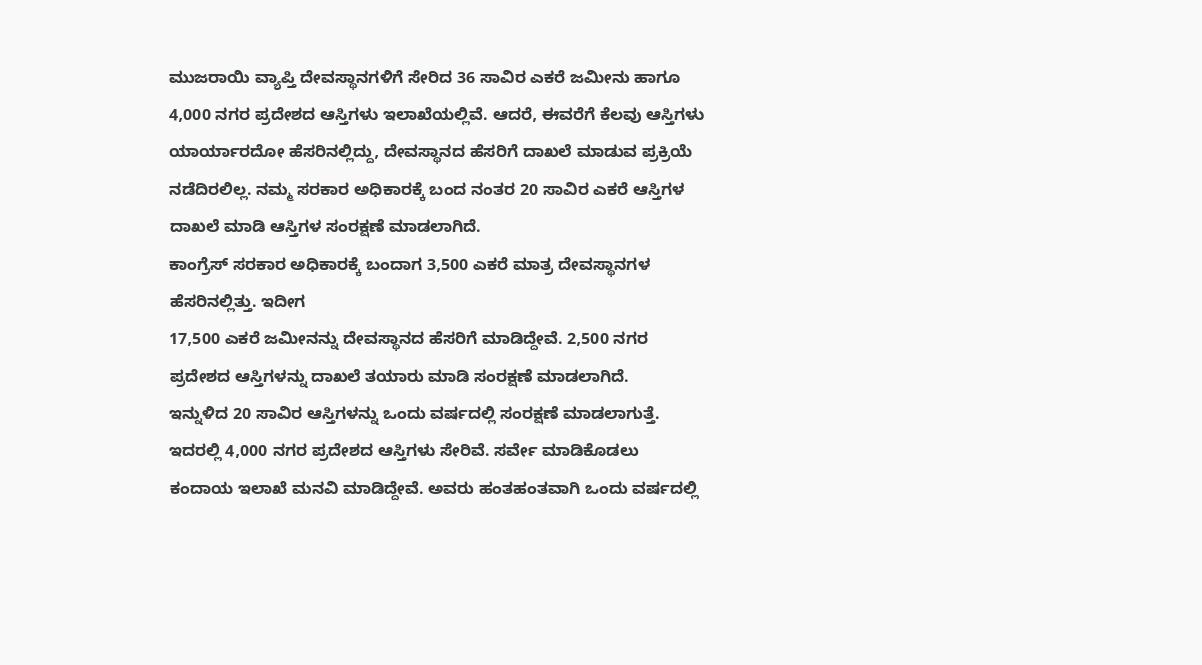ಮುಜರಾಯಿ ವ್ಯಾಪ್ತಿ ದೇವಸ್ಥಾನಗಳಿಗೆ ಸೇರಿದ 36 ಸಾವಿರ ಎಕರೆ ಜಮೀನು ಹಾಗೂ 4,000 ನಗರ ಪ್ರದೇಶದ ಆಸ್ತಿಗಳು ಇಲಾಖೆಯಲ್ಲಿವೆ. ಆದರೆ, ಈವರೆಗೆ ಕೆಲವು ಆಸ್ತಿಗಳು ಯಾರ್ಯಾರದೋ ಹೆಸರಿನಲ್ಲಿದ್ದು, ದೇವಸ್ಥಾನದ ಹೆಸರಿಗೆ ದಾಖಲೆ ಮಾಡುವ ಪ್ರಕ್ರಿಯೆ ನಡೆದಿರಲಿಲ್ಲ. ನಮ್ಮ ಸರಕಾರ ಅಧಿಕಾರಕ್ಕೆ ಬಂದ ನಂತರ 20 ಸಾವಿರ ಎಕರೆ ಆಸ್ತಿಗಳ ದಾಖಲೆ ಮಾಡಿ ಆಸ್ತಿಗಳ ಸಂರಕ್ಷಣೆ ಮಾಡಲಾಗಿದೆ.
ಕಾಂಗ್ರೆಸ್ ಸರಕಾರ ಅಧಿಕಾರಕ್ಕೆ ಬಂದಾಗ 3,500 ಎಕರೆ ಮಾತ್ರ ದೇವಸ್ಥಾನಗಳ ಹೆಸರಿನಲ್ಲಿತ್ತು. ಇದೀಗ
17,500 ಎಕರೆ ಜಮೀನನ್ನು ದೇವಸ್ಥಾನದ ಹೆಸರಿಗೆ ಮಾಡಿದ್ದೇವೆ. 2,500 ನಗರ ಪ್ರದೇಶದ ಆಸ್ತಿಗಳನ್ನು ದಾಖಲೆ ತಯಾರು ಮಾಡಿ ಸಂರಕ್ಷಣೆ ಮಾಡಲಾಗಿದೆ.
ಇನ್ನುಳಿದ 20 ಸಾವಿರ ಆಸ್ತಿಗಳನ್ನು ಒಂದು ವರ್ಷದಲ್ಲಿ ಸಂರಕ್ಷಣೆ ಮಾಡಲಾಗುತ್ತೆ. ಇದರಲ್ಲಿ 4,000 ನಗರ ಪ್ರದೇಶದ ಆಸ್ತಿಗಳು ಸೇರಿವೆ. ಸರ್ವೇ ಮಾಡಿಕೊಡಲು ಕಂದಾಯ ಇಲಾಖೆ ಮನವಿ ಮಾಡಿದ್ದೇವೆ. ಅವರು ಹಂತಹಂತವಾಗಿ ಒಂದು ವರ್ಷದಲ್ಲಿ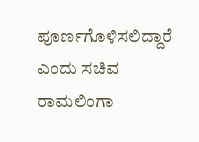ಪೂರ್ಣಗೊಳಿಸಲಿದ್ದಾರೆ ಎಂದು ಸಚಿವ ರಾಮಲಿಂಗಾ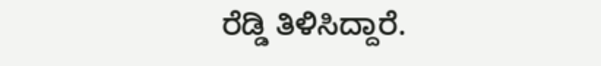ರೆಡ್ಡಿ ತಿಳಿಸಿದ್ದಾರೆ.